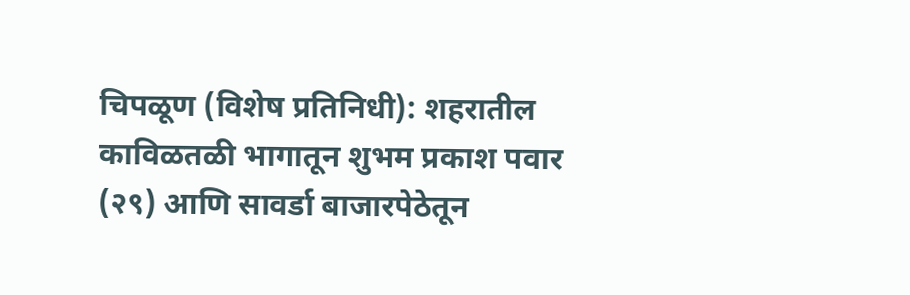चिपळूण (विशेष प्रतिनिधी): शहरातील काविळतळी भागातून शुभम प्रकाश पवार (२९) आणि सावर्डा बाजारपेठेतून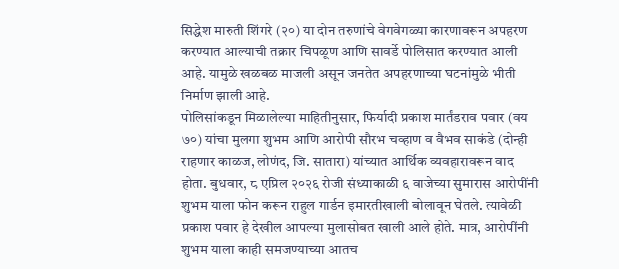सिद्धेश मारुती शिंगरे (२०) या दोन तरुणांचे वेगवेगळ्या कारणावरून अपहरण करण्यात आल्याची तक्रार चिपळूण आणि सावर्डे पोलिसात करण्यात आली आहे. यामुळे खळबळ माजली असून जनतेत अपहरणाच्या घटनांमुळे भीती निर्माण झाली आहे.
पोलिसांकडून मिळालेल्या माहितीनुसार, फिर्यादी प्रकाश मार्तंडराव पवार (वय ७०) यांचा मुलगा शुभम आणि आरोपी सौरभ चव्हाण व वैभव साकंडे (दोन्ही राहणार काळज, लोणंद, जि. सातारा) यांच्यात आर्थिक व्यवहारावरून वाद होता. बुधवार, ८ एप्रिल २०२६ रोजी संध्याकाळी ६ वाजेच्या सुमारास आरोपींनी शुभम याला फोन करून राहुल गार्डन इमारतीखाली बोलावून घेतले. त्यावेळी प्रकाश पवार हे देखील आपल्या मुलासोबत खाली आले होते. मात्र, आरोपींनी शुभम याला काही समजण्याच्या आतच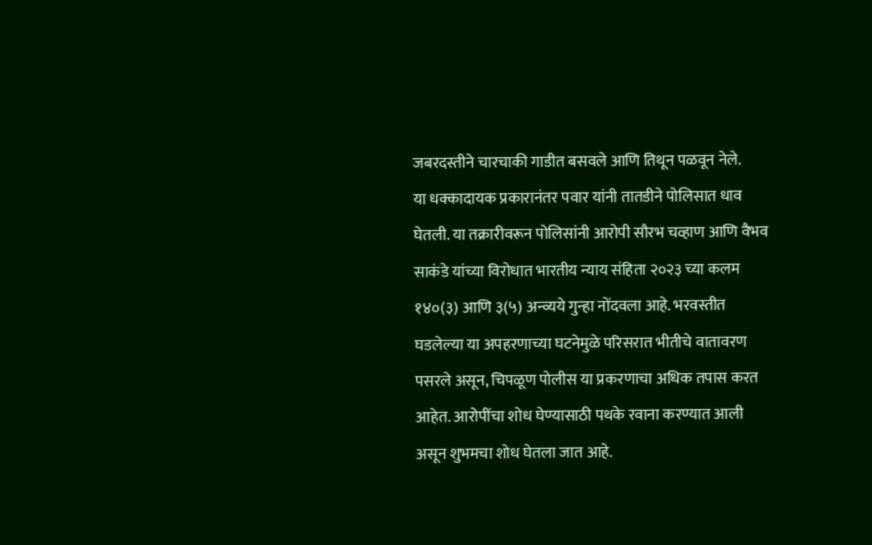जबरदस्तीने चारचाकी गाडीत बसवले आणि तिथून पळवून नेले.
या धक्कादायक प्रकारानंतर पवार यांनी तातडीने पोलिसात धाव घेतली. या तक्रारीवरून पोलिसांनी आरोपी सौरभ चव्हाण आणि वैभव साकंडे यांच्या विरोधात भारतीय न्याय संहिता २०२३ च्या कलम १४०(३) आणि ३(५) अन्व्यये गुन्हा नोंदवला आहे. भरवस्तीत घडलेल्या या अपहरणाच्या घटनेमुळे परिसरात भीतीचे वातावरण पसरले असून, चिपळूण पोलीस या प्रकरणाचा अधिक तपास करत आहेत. आरोपींचा शोध घेण्यासाठी पथके रवाना करण्यात आली असून शुभमचा शोध घेतला जात आहे.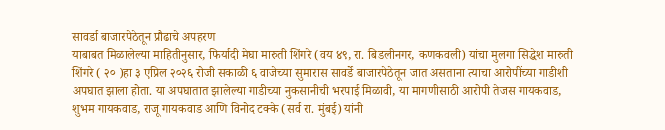सावर्डा बाजारपेठेतून प्रौढाचे अपहरण
याबाबत मिळालेल्या माहितीनुसार, फिर्यादी मेघा मारुती शिंगरे (वय ४९, रा. बिडलीनगर, कणकवली) यांचा मुलगा सिद्धेश मारुती शिंगरे ( २० )हा ३ एप्रिल २०२६ रोजी सकाळी ६ वाजेच्या सुमारास सावर्डे बाजारपेठेतून जात असताना त्याचा आरोपींच्या गाडीशी अपघात झाला होता. या अपघातात झालेल्या गाडीच्या नुकसानीची भरपाई मिळावी, या मागणीसाठी आरोपी तेजस गायकवाड, शुभम गायकवाड, राजू गायकवाड आणि विनोद टक्के (सर्व रा. मुंबई) यांनी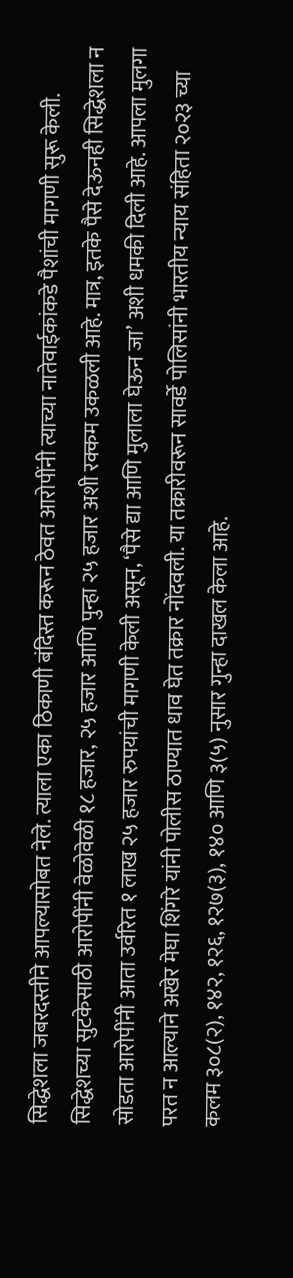सिद्धेशला जबरदस्तीने आपल्यासोबत नेले. त्याला एका ठिकाणी बंदिस्त करून ठेवत आरोपींनी त्याच्या नातेवाईकांकडे पैशांची मागणी सुरू केली.
सिद्धेशच्या सुटकेसाठी आरोपींनी वेळोवेळी १८ हजार, २५ हजार आणि पुन्हा २५ हजार अशी रक्कम उकळली आहे. मात्र, इतके पैसे देऊनही सिद्धेशला न सोडता आरोपींनी आता उर्वरित १ लाख २५ हजार रुपयांची मागणी केली असून, ‘पैसे द्या आणि मुलाला घेऊन जा’ अशी धमकी दिली आहे. आपला मुलगा परत न आल्याने अखेर मेघा शिंगरे यांनी पोलीस ठाण्यात धाव घेत तक्रार नोंदवली. या तक्रारीवरून सावर्डे पोलिसांनी भारतीय न्याय संहिता २०२३ च्या कलम ३०८(२), १४२, १२६, १२७(३), १४० आणि ३(५) नुसार गुन्हा दाखल केला आहे.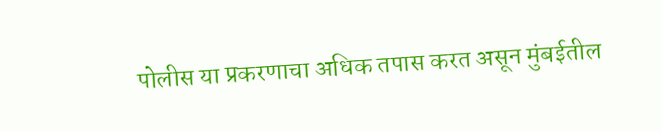पोलीस या प्रकरणाचा अधिक तपास करत असून मुंबईतील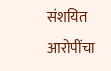संशयित आरोपींचा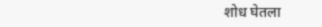शोध घेतला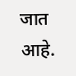जात आहे.